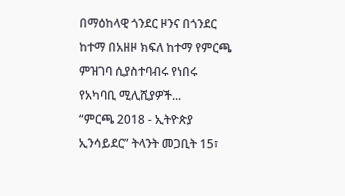በማዕከላዊ ጎንደር ዞንና በጎንደር ከተማ በአዘዞ ክፍለ ከተማ የምርጫ ምዝገባ ሲያስተባብሩ የነበሩ የአካባቢ ሚሊሺያዎች...
“ምርጫ 2018 - ኢትዮጵያ ኢንሳይደር” ትላንት መጋቢት 15፣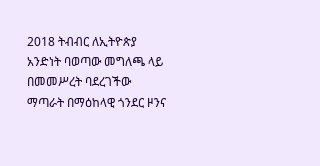2018 ትብብር ለኢትዮጵያ አንድነት ባወጣው መግለጫ ላይ በመመሥረት ባደረገችው ማጣራት በማዕከላዊ ጎንደር ዞንና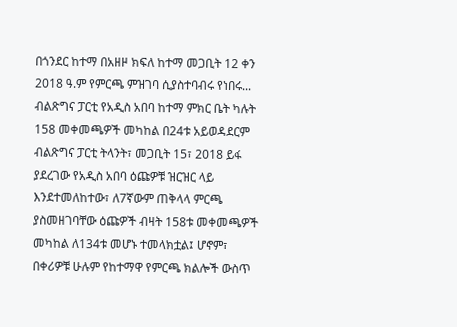በጎንደር ከተማ በአዘዞ ክፍለ ከተማ መጋቢት 12 ቀን 2018 ዓ.ም የምርጫ ምዝገባ ሲያስተባብሩ የነበሩ...
ብልጽግና ፓርቲ የአዲስ አበባ ከተማ ምክር ቤት ካሉት 158 መቀመጫዎች መካከል በ24ቱ አይወዳደርም
ብልጽግና ፓርቲ ትላንት፣ መጋቢት 15፣ 2018 ይፋ ያደረገው የአዲስ አበባ ዕጩዎቹ ዝርዝር ላይ እንደተመለከተው፣ ለ7ኛውም ጠቅላላ ምርጫ ያስመዘገባቸው ዕጩዎች ብዛት 158ቱ መቀመጫዎች መካከል ለ134ቱ መሆኑ ተመላክቷል፤ ሆኖም፣ በቀሪዎቹ ሁሉም የከተማዋ የምርጫ ክልሎች ውስጥ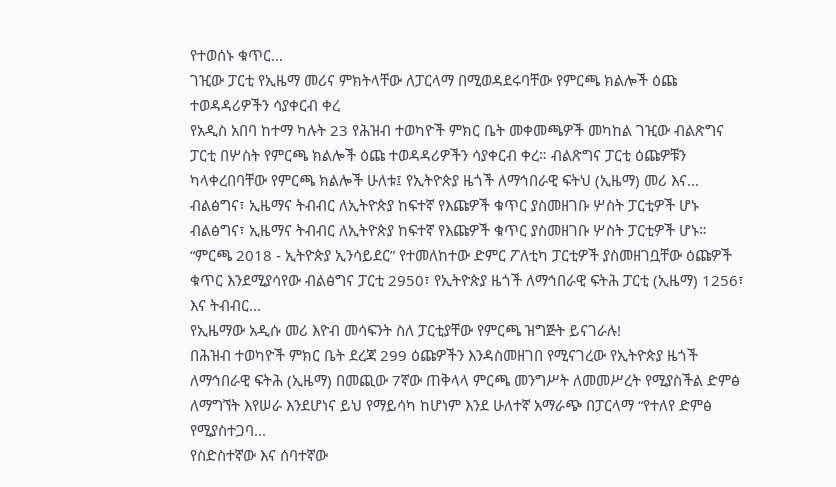የተወሰኑ ቁጥር...
ገዢው ፓርቲ የኢዜማ መሪና ምክትላቸው ለፓርላማ በሚወዳደሩባቸው የምርጫ ክልሎች ዕጩ ተወዳዳሪዎችን ሳያቀርብ ቀረ
የአዲስ አበባ ከተማ ካሉት 23 የሕዝብ ተወካዮች ምክር ቤት መቀመጫዎች መካከል ገዢው ብልጽግና ፓርቲ በሦስት የምርጫ ክልሎች ዕጩ ተወዳዳሪዎችን ሳያቀርብ ቀረ። ብልጽግና ፓርቲ ዕጩዎቹን ካላቀረበባቸው የምርጫ ክልሎች ሁለቱ፤ የኢትዮጵያ ዜጎች ለማኅበራዊ ፍትህ (ኢዜማ) መሪ እና...
ብልፅግና፣ ኢዜማና ትብብር ለኢትዮጵያ ከፍተኛ የእጩዎች ቁጥር ያስመዘገቡ ሦስት ፓርቲዎች ሆኑ
ብልፅግና፣ ኢዜማና ትብብር ለኢትዮጵያ ከፍተኛ የእጩዎች ቁጥር ያስመዘገቡ ሦስት ፓርቲዎች ሆኑ።
“ምርጫ 2018 - ኢትዮጵያ ኢንሳይደር” የተመለከተው ድምር ፖለቲካ ፓርቲዎች ያስመዘገቧቸው ዕጩዎች ቁጥር እንደሚያሳየው ብልፅግና ፓርቲ 2950፣ የኢትዮጵያ ዜጎች ለማኅበራዊ ፍትሕ ፓርቲ (ኢዜማ) 1256፣ እና ትብብር...
የኢዜማው አዲሱ መሪ እዮብ መሳፍንት ስለ ፓርቲያቸው የምርጫ ዝግጅት ይናገራሉ!
በሕዝብ ተወካዮች ምክር ቤት ደረጃ 299 ዕጩዎችን እንዳስመዘገበ የሚናገረው የኢትዮጵያ ዜጎች ለማኅበራዊ ፍትሕ (ኢዜማ) በመጪው 7ኛው ጠቅላላ ምርጫ መንግሥት ለመመሥረት የሚያስችል ድምፅ ለማግኘት እየሠራ እንደሆነና ይህ የማይሳካ ከሆነም እንደ ሁለተኛ አማራጭ በፓርላማ “የተለየ ድምፅ የሚያስተጋባ...
የስድስተኛው እና ሰባተኛው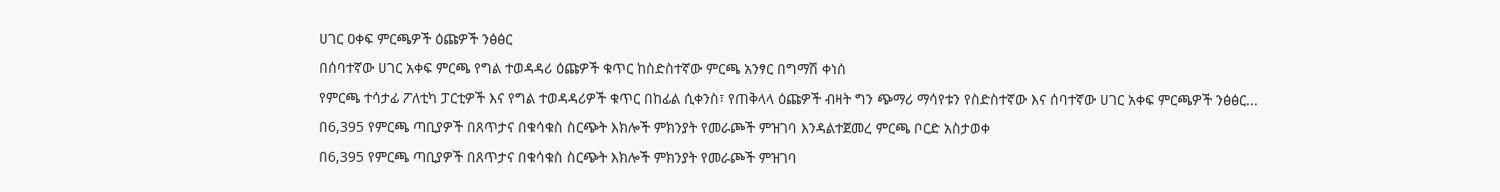ሀገር ዐቀፍ ምርጫዎች ዕጩዎች ንፅፅር
በሰባተኛው ሀገር አቀፍ ምርጫ የግል ተወዳዳሪ ዕጩዎች ቁጥር ከስድስተኛው ምርጫ አንፃር በግማሽ ቀነሰ
የምርጫ ተሳታፊ ፖለቲካ ፓርቲዎች እና የግል ተወዳዳሪዎች ቁጥር በከፊል ሲቀንስ፣ የጠቅላላ ዕጩዎች ብዛት ግን ጭማሪ ማሳየቱን የስድስተኛው እና ሰባተኛው ሀገር አቀፍ ምርጫዎች ንፅፅር...
በ6,395 የምርጫ ጣቢያዎች በጸጥታና በቁሳቁስ ስርጭት እክሎች ምክንያት የመራጮች ምዝገባ እንዳልተጀመረ ምርጫ ቦርድ አስታወቀ
በ6,395 የምርጫ ጣቢያዎች በጸጥታና በቁሳቁስ ስርጭት እክሎች ምክንያት የመራጮች ምዝገባ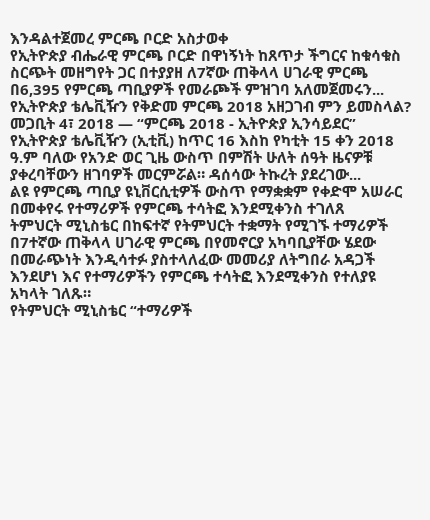እንዳልተጀመረ ምርጫ ቦርድ አስታወቀ
የኢትዮጵያ ብሔራዊ ምርጫ ቦርድ በዋነኝነት ከጸጥታ ችግርና ከቁሳቁስ ስርጭት መዘግየት ጋር በተያያዘ ለ7ኛው ጠቅላላ ሀገራዊ ምርጫ በ6,395 የምርጫ ጣቢያዎች የመራጮች ምዝገባ አለመጀመሩን...
የኢትዮጵያ ቴሌቪዥን የቅድመ ምርጫ 2018 አዘጋገብ ምን ይመስላል?
መጋቢት 4፣ 2018 — “ምርጫ 2018 - ኢትዮጵያ ኢንሳይደር” የኢትዮጵያ ቴሌቪዥን (ኢቲቪ) ከጥር 16 እስከ የካቲት 15 ቀን 2018 ዓ.ም ባለው የአንድ ወር ጊዜ ውስጥ በምሽት ሁለት ሰዓት ዜናዎቹ ያቀረባቸውን ዘገባዎች መርምሯል። ዳሰሳው ትኩረት ያደረገው...
ልዩ የምርጫ ጣቢያ ዩኒቨርሲቲዎች ውስጥ የማቋቋም የቀድሞ አሠራር በመቀየሩ የተማሪዎች የምርጫ ተሳትፎ እንደሚቀንስ ተገለጸ
ትምህርት ሚኒስቴር በከፍተኛ የትምህርት ተቋማት የሚገኙ ተማሪዎች በ7ተኛው ጠቅላላ ሀገራዊ ምርጫ በየመኖርያ አካባቢያቸው ሄደው በመራጭነት እንዲሳተፉ ያስተላለፈው መመሪያ ለትግበራ አዳጋች እንደሆነ እና የተማሪዎችን የምርጫ ተሳትፎ እንደሚቀንስ የተለያዩ አካላት ገለጹ።
የትምህርት ሚኒስቴር “ተማሪዎች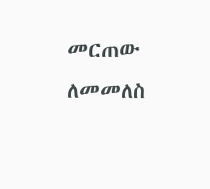መርጠው ለመመለስ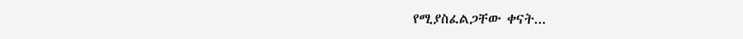የሚያስፈልጋቸው ቀናት...